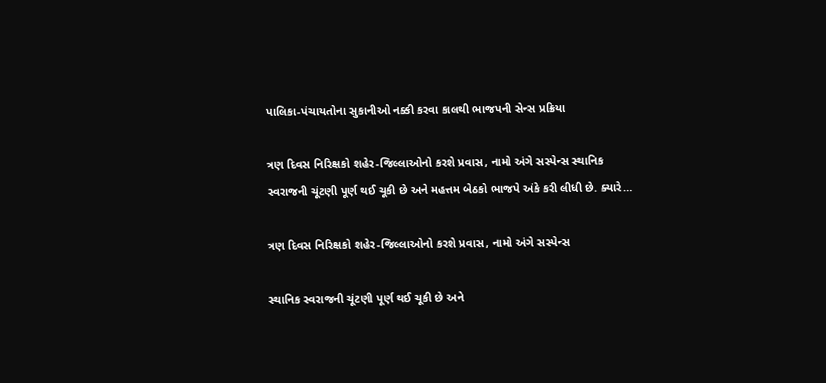પાલિકા-પંચાયતોના સુકાનીઓ નક્કી કરવા કાલથી ભાજપની સેન્સ પ્રક્રિયા

ત્રણ દિવસ નિરિક્ષકો શહેર-જિલ્લાઓનો કરશે પ્રવાસ, નામો અંગે સસ્પેન્સ સ્થાનિક સ્વરાજની ચૂંટણી પૂર્ણ થઈ ચૂકી છે અને મહત્તમ બેઠકો ભાજપે અંકે કરી લીધી છે. ક્યારે…

ત્રણ દિવસ નિરિક્ષકો શહેર-જિલ્લાઓનો કરશે પ્રવાસ, નામો અંગે સસ્પેન્સ

સ્થાનિક સ્વરાજની ચૂંટણી પૂર્ણ થઈ ચૂકી છે અને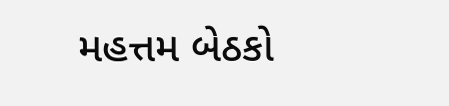મહત્તમ બેઠકો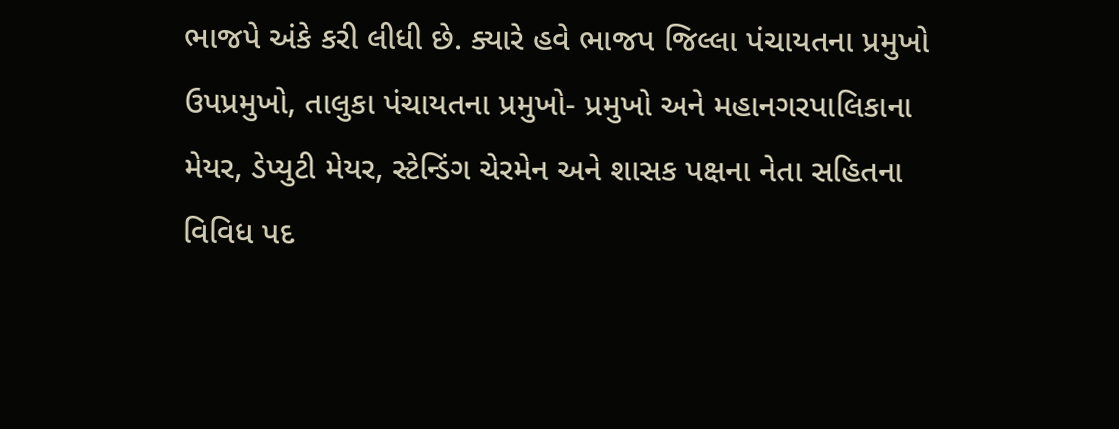ભાજપે અંકે કરી લીધી છે. ક્યારે હવે ભાજપ જિલ્લા પંચાયતના પ્રમુખો ઉપપ્રમુખો, તાલુકા પંચાયતના પ્રમુખો- પ્રમુખો અને મહાનગરપાલિકાના મેયર, ડેપ્યુટી મેયર, સ્ટેન્ડિંગ ચેરમેન અને શાસક પક્ષના નેતા સહિતના વિવિધ પદ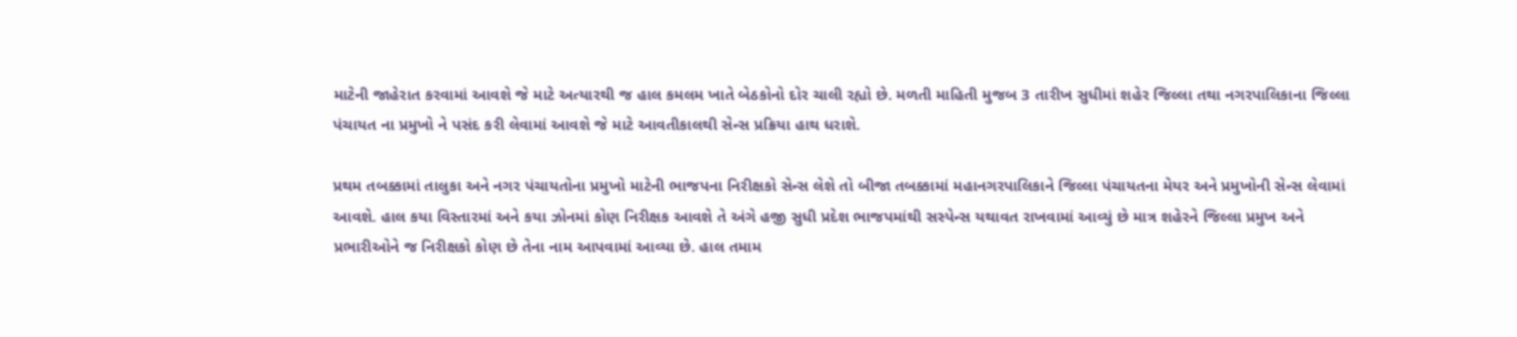માટેની જાહેરાત કરવામાં આવશે જે માટે અત્યારથી જ હાલ કમલમ ખાતે બેઠકોનો દોર ચાલી રહ્યો છે. મળતી માહિતી મુજબ 3 તારીખ સુધીમાં શહેર જિલ્લા તથા નગરપાલિકાના જિલ્લા પંચાયત ના પ્રમુખો ને પસંદ કરી લેવામાં આવશે જે માટે આવતીકાલથી સેન્સ પ્રક્રિયા હાથ ધરાશે.

પ્રથમ તબક્કામાં તાલુકા અને નગર પંચાયતોના પ્રમુખો માટેની ભાજપના નિરીક્ષકો સેન્સ લેશે તો બીજા તબક્કામાં મહાનગરપાલિકાને જિલ્લા પંચાયતના મેયર અને પ્રમુખોની સેન્સ લેવામાં આવશે. હાલ કયા વિસ્તારમાં અને કયા ઝોનમાં કોણ નિરીક્ષક આવશે તે અંગે હજી સુધી પ્રદેશ ભાજપમાંથી સસ્પેન્સ યથાવત રાખવામાં આવ્યું છે માત્ર શહેરને જિલ્લા પ્રમુખ અને પ્રભારીઓને જ નિરીક્ષકો કોણ છે તેના નામ આપવામાં આવ્યા છે. હાલ તમામ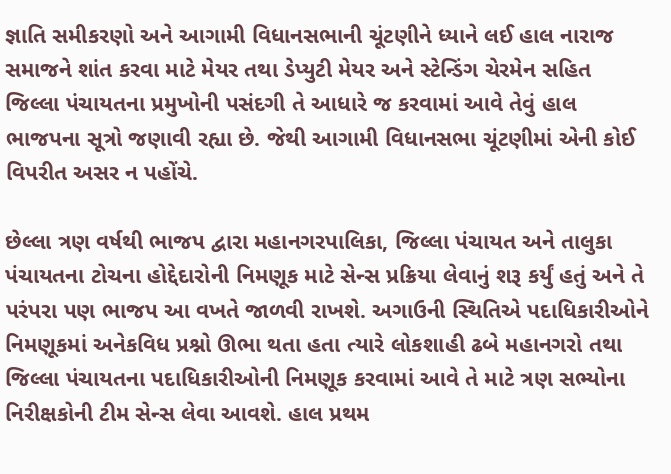જ્ઞાતિ સમીકરણો અને આગામી વિધાનસભાની ચૂંટણીને ધ્યાને લઈ હાલ નારાજ સમાજને શાંત કરવા માટે મેયર તથા ડેપ્યુટી મેયર અને સ્ટેન્ડિંગ ચેરમેન સહિત જિલ્લા પંચાયતના પ્રમુખોની પસંદગી તે આધારે જ કરવામાં આવે તેવું હાલ ભાજપના સૂત્રો જણાવી રહ્યા છે. જેથી આગામી વિધાનસભા ચૂંટણીમાં એની કોઈ વિપરીત અસર ન પહોંચે.

છેલ્લા ત્રણ વર્ષથી ભાજપ દ્વારા મહાનગરપાલિકા, જિલ્લા પંચાયત અને તાલુકા પંચાયતના ટોચના હોદ્દેદારોની નિમણૂક માટે સેન્સ પ્રક્રિયા લેવાનું શરૂ કર્યું હતું અને તે પરંપરા પણ ભાજપ આ વખતે જાળવી રાખશે. અગાઉની સ્થિતિએ પદાધિકારીઓને નિમણૂકમાં અનેકવિધ પ્રશ્નો ઊભા થતા હતા ત્યારે લોકશાહી ઢબે મહાનગરો તથા જિલ્લા પંચાયતના પદાધિકારીઓની નિમણૂક કરવામાં આવે તે માટે ત્રણ સભ્યોના નિરીક્ષકોની ટીમ સેન્સ લેવા આવશે. હાલ પ્રથમ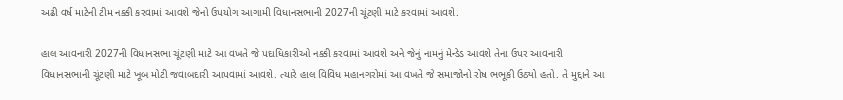અઢી વર્ષ માટેની ટીમ નક્કી કરવામાં આવશે જેનો ઉપયોગ આગામી વિધાનસભાની 2027ની ચૂંટણી માટે કરવામાં આવશે.

હાલ આવનારી 2027ની વિધાનસભા ચૂંટણી માટે આ વખતે જે પદાધિકારીઓ નક્કી કરવામાં આવશે અને જેનું નામનું મેન્ડેડ આવશે તેના ઉપર આવનારી વિધાનસભાની ચૂંટણી માટે ખૂબ મોટી જવાબદારી આપવામાં આવશે. ત્યારે હાલ વિવિધ મહાનગરોમાં આ વખતે જે સમાજોનો રોષ ભભૂકી ઉઠ્યો હતો. તે મુદ્દાને આ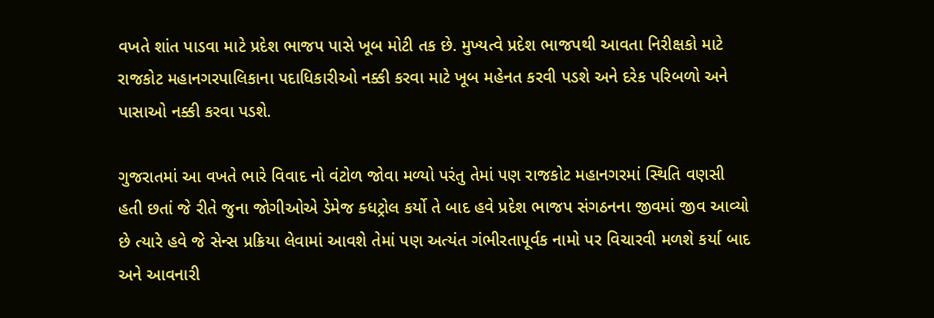વખતે શાંત પાડવા માટે પ્રદેશ ભાજપ પાસે ખૂબ મોટી તક છે. મુખ્યત્વે પ્રદેશ ભાજપથી આવતા નિરીક્ષકો માટે રાજકોટ મહાનગરપાલિકાના પદાધિકારીઓ નક્કી કરવા માટે ખૂબ મહેનત કરવી પડશે અને દરેક પરિબળો અને પાસાઓ નક્કી કરવા પડશે.

ગુજરાતમાં આ વખતે ભારે વિવાદ નો વંટોળ જોવા મળ્યો પરંતુ તેમાં પણ રાજકોટ મહાનગરમાં સ્થિતિ વણસી હતી છતાં જે રીતે જુના જોગીઓએ ડેમેજ ક્ધટ્રોલ કર્યો તે બાદ હવે પ્રદેશ ભાજપ સંગઠનના જીવમાં જીવ આવ્યો છે ત્યારે હવે જે સેન્સ પ્રક્રિયા લેવામાં આવશે તેમાં પણ અત્યંત ગંભીરતાપૂર્વક નામો પર વિચારવી મળશે કર્યા બાદ અને આવનારી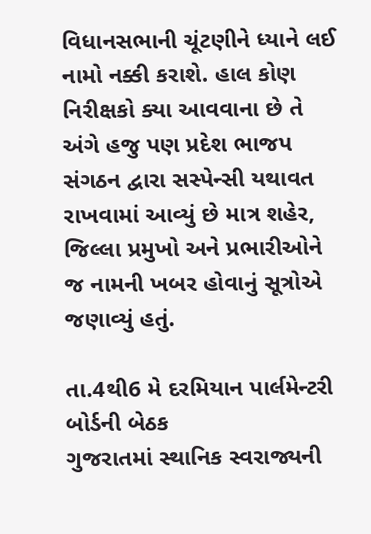વિધાનસભાની ચૂંટણીને ધ્યાને લઈ નામો નક્કી કરાશે. હાલ કોણ નિરીક્ષકો ક્યા આવવાના છે તે અંગે હજુ પણ પ્રદેશ ભાજપ સંગઠન દ્વારા સસ્પેન્સી યથાવત રાખવામાં આવ્યું છે માત્ર શહેર, જિલ્લા પ્રમુખો અને પ્રભારીઓને જ નામની ખબર હોવાનું સૂત્રોએ જણાવ્યું હતું.

તા.4થી6 મે દરમિયાન પાર્લમેન્ટરી બોર્ડની બેઠક
ગુજરાતમાં સ્થાનિક સ્વરાજ્યની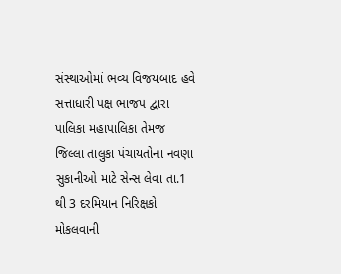સંસ્થાઓમાં ભવ્ય વિજયબાદ હવે સત્તાધારી પક્ષ ભાજપ દ્વારા પાલિકા મહાપાલિકા તેમજ જિલ્લા તાલુકા પંચાયતોના નવણા સુકાનીઓ માટે સેન્સ લેવા તા.1 થી 3 દરમિયાન નિરિક્ષકો મોકલવાની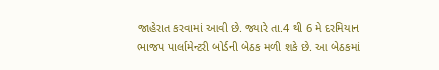જાહેરાત કરવામાં આવી છે. જ્યારે તા.4 થી 6 મે દરમિયાન ભાજપ પાર્લામેન્ટરી બોર્ડની બેઠક મળી શકે છે. આ બેઠકમાં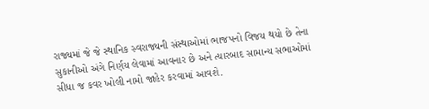રાજ્યમાં જે જે સ્થાનિક સ્વરાજ્યની સંસ્થાઓમાં ભાજપનો વિજય થયો છે તેના સુકાનીઓ અંગે નિર્ણય લેવામાં આવનાર છે અને ત્યારબાદ સામાન્ય સભાઓમાં સીધા જ કવર ખોલી નામો જાહેર કરવામાં આવશે.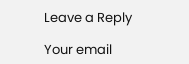Leave a Reply

Your email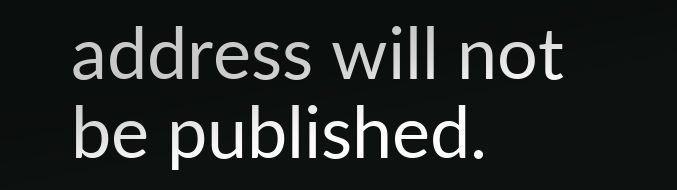address will not be published.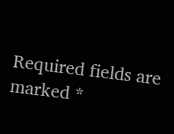Required fields are marked *